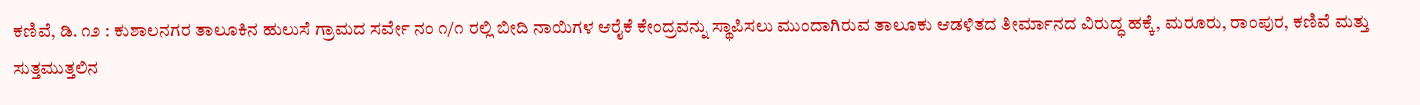ಕಣಿವೆ, ಡಿ. ೧೨ : ಕುಶಾಲನಗರ ತಾಲೂಕಿನ ಹುಲುಸೆ ಗ್ರಾಮದ ಸರ್ವೇ ನಂ ೧/೧ ರಲ್ಲಿ ಬೀದಿ ನಾಯಿಗಳ ಆರೈಕೆ ಕೇಂದ್ರವನ್ನು ಸ್ಥಾಪಿಸಲು ಮುಂದಾಗಿರುವ ತಾಲೂಕು ಆಡಳಿತದ ತೀರ್ಮಾನದ ವಿರುದ್ಧ ಹಕ್ಕೆ, ಮರೂರು, ರಾಂಪುರ, ಕಣಿವೆ ಮತ್ತು ಸುತ್ತಮುತ್ತಲಿನ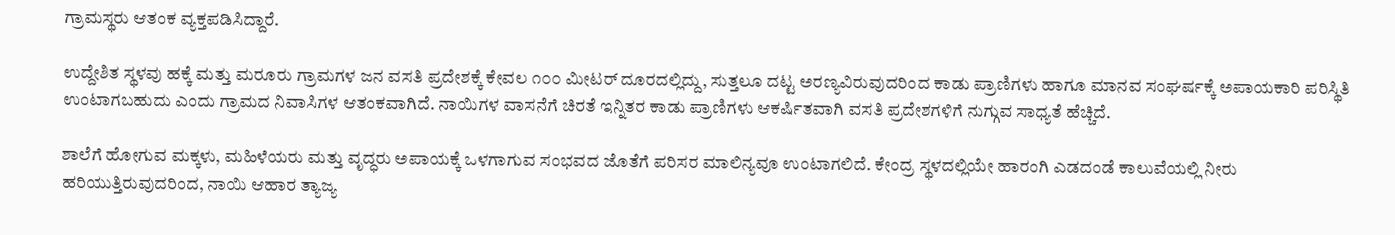ಗ್ರಾಮಸ್ಥರು ಆತಂಕ ವ್ಯಕ್ತಪಡಿಸಿದ್ದಾರೆ.

ಉದ್ದೇಶಿತ ಸ್ಥಳವು ಹಕ್ಕೆ ಮತ್ತು ಮರೂರು ಗ್ರಾಮಗಳ ಜನ ವಸತಿ ಪ್ರದೇಶಕ್ಕೆ ಕೇವಲ ೧೦೦ ಮೀಟರ್ ದೂರದಲ್ಲಿದ್ದು, ಸುತ್ತಲೂ ದಟ್ಟ ಅರಣ್ಯವಿರುವುದರಿಂದ ಕಾಡು ಪ್ರಾಣಿಗಳು ಹಾಗೂ ಮಾನವ ಸಂಘರ್ಷಕ್ಕೆ ಅಪಾಯಕಾರಿ ಪರಿಸ್ಥಿತಿ ಉಂಟಾಗಬಹುದು ಎಂದು ಗ್ರಾಮದ ನಿವಾಸಿಗಳ ಆತಂಕವಾಗಿದೆ. ನಾಯಿಗಳ ವಾಸನೆಗೆ ಚಿರತೆ ಇನ್ನಿತರ ಕಾಡು ಪ್ರಾಣಿಗಳು ಆಕರ್ಷಿತವಾಗಿ ವಸತಿ ಪ್ರದೇಶಗಳಿಗೆ ನುಗ್ಗುವ ಸಾಧ್ಯತೆ ಹೆಚ್ಚಿದೆ.

ಶಾಲೆಗೆ ಹೋಗುವ ಮಕ್ಕಳು, ಮಹಿಳೆಯರು ಮತ್ತು ವೃದ್ಧರು ಅಪಾಯಕ್ಕೆ ಒಳಗಾಗುವ ಸಂಭವದ ಜೊತೆಗೆ ಪರಿಸರ ಮಾಲಿನ್ಯವೂ ಉಂಟಾಗಲಿದೆ. ಕೇಂದ್ರ ಸ್ಥಳದಲ್ಲಿಯೇ ಹಾರಂಗಿ ಎಡದಂಡೆ ಕಾಲುವೆಯಲ್ಲಿ ನೀರು ಹರಿಯುತ್ತಿರುವುದರಿಂದ, ನಾಯಿ ಆಹಾರ ತ್ಯಾಜ್ಯ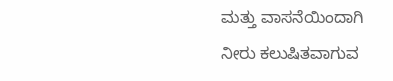ಮತ್ತು ವಾಸನೆಯಿಂದಾಗಿ ನೀರು ಕಲುಷಿತವಾಗುವ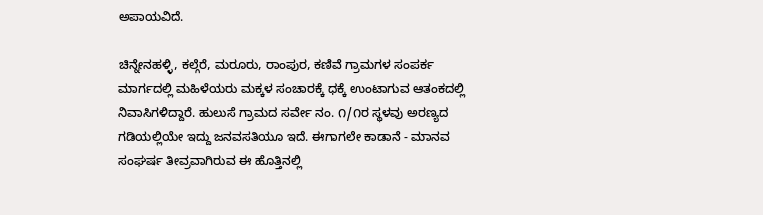ಅಪಾಯವಿದೆ.

ಚಿನ್ನೇನಹಳ್ಳಿ, ಕಲ್ಗೆರೆ, ಮರೂರು, ರಾಂಪುರ, ಕಣಿವೆ ಗ್ರಾಮಗಳ ಸಂಪರ್ಕ ಮಾರ್ಗದಲ್ಲಿ ಮಹಿಳೆಯರು ಮಕ್ಕಳ ಸಂಚಾರಕ್ಕೆ ಧಕ್ಕೆ ಉಂಟಾಗುವ ಆತಂಕದಲ್ಲಿ ನಿವಾಸಿಗಳಿದ್ದಾರೆ. ಹುಲುಸೆ ಗ್ರಾಮದ ಸರ್ವೇ ನಂ. ೧/೧ರ ಸ್ಥಳವು ಅರಣ್ಯದ ಗಡಿಯಲ್ಲಿಯೇ ಇದ್ದು ಜನವಸತಿಯೂ ಇದೆ. ಈಗಾಗಲೇ ಕಾಡಾನೆ - ಮಾನವ ಸಂಘರ್ಷ ತೀವ್ರವಾಗಿರುವ ಈ ಹೊತ್ತಿನಲ್ಲಿ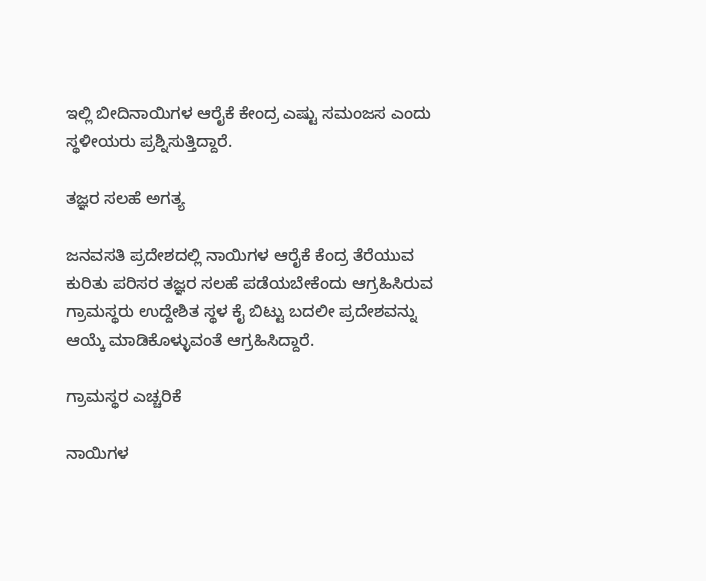ಇಲ್ಲಿ ಬೀದಿನಾಯಿಗಳ ಆರೈಕೆ ಕೇಂದ್ರ ಎಷ್ಟು ಸಮಂಜಸ ಎಂದು ಸ್ಥಳೀಯರು ಪ್ರಶ್ನಿಸುತ್ತಿದ್ದಾರೆ.

ತಜ್ಞರ ಸಲಹೆ ಅಗತ್ಯ

ಜನವಸತಿ ಪ್ರದೇಶದಲ್ಲಿ ನಾಯಿಗಳ ಆರೈಕೆ ಕೆಂದ್ರ ತೆರೆಯುವ ಕುರಿತು ಪರಿಸರ ತಜ್ಞರ ಸಲಹೆ ಪಡೆಯಬೇಕೆಂದು ಆಗ್ರಹಿಸಿರುವ ಗ್ರಾಮಸ್ಥರು ಉದ್ದೇಶಿತ ಸ್ಥಳ ಕೈ ಬಿಟ್ಟು ಬದಲೀ ಪ್ರದೇಶವನ್ನು ಆಯ್ಕೆ ಮಾಡಿಕೊಳ್ಳುವಂತೆ ಆಗ್ರಹಿಸಿದ್ದಾರೆ.

ಗ್ರಾಮಸ್ಥರ ಎಚ್ಚರಿಕೆ

ನಾಯಿಗಳ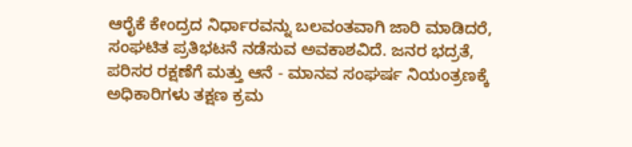ಆರೈಕೆ ಕೇಂದ್ರದ ನಿರ್ಧಾರವನ್ನು ಬಲವಂತವಾಗಿ ಜಾರಿ ಮಾಡಿದರೆ, ಸಂಘಟಿತ ಪ್ರತಿಭಟನೆ ನಡೆಸುವ ಅವಕಾಶವಿದೆ. ಜನರ ಭದ್ರತೆ, ಪರಿಸರ ರಕ್ಷಣೆಗೆ ಮತ್ತು ಆನೆ - ಮಾನವ ಸಂಘರ್ಷ ನಿಯಂತ್ರಣಕ್ಕೆ ಅಧಿಕಾರಿಗಳು ತಕ್ಷಣ ಕ್ರಮ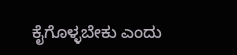ಕೈಗೊಳ್ಳಬೇಕು ಎಂದು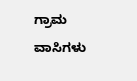ಗ್ರಾಮ ವಾಸಿಗಳು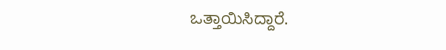ಒತ್ತಾಯಿಸಿದ್ದಾರೆ.